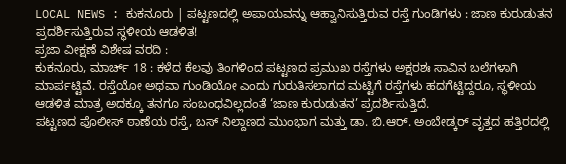LOCAL NEWS : ಕುಕನೂರು | ಪಟ್ಟಣದಲ್ಲಿ ಅಪಾಯವನ್ನು ಆಹ್ವಾನಿಸುತ್ತಿರುವ ರಸ್ತೆ ಗುಂಡಿಗಳು : ಜಾಣ ಕುರುಡುತನ ಪ್ರದರ್ಶಿಸುತ್ತಿರುವ ಸ್ಥಳೀಯ ಆಡಳಿತ!
ಪ್ರಜಾ ವೀಕ್ಷಣೆ ವಿಶೇಷ ವರದಿ :
ಕುಕನೂರು, ಮಾರ್ಚ್ 18 : ಕಳೆದ ಕೆಲವು ತಿಂಗಳಿಂದ ಪಟ್ಟಣದ ಪ್ರಮುಖ ರಸ್ತೆಗಳು ಅಕ್ಷರಶಃ ಸಾವಿನ ಬಲೆಗಳಾಗಿ ಮಾರ್ಪಟ್ಟಿವೆ. ರಸ್ತೆಯೋ ಅಥವಾ ಗುಂಡಿಯೋ ಎಂದು ಗುರುತಿಸಲಾಗದ ಮಟ್ಟಿಗೆ ರಸ್ತೆಗಳು ಹದಗೆಟ್ಟಿದ್ದರೂ, ಸ್ಥಳೀಯ ಆಡಳಿತ ಮಾತ್ರ ಅದಕ್ಕೂ ತನಗೂ ಸಂಬಂಧವಿಲ್ಲದಂತೆ ‘ಜಾಣ ಕುರುಡುತನ’ ಪ್ರದರ್ಶಿಸುತ್ತಿದೆ.
ಪಟ್ಟಣದ ಪೊಲೀಸ್ ಠಾಣೆಯ ರಸ್ತೆ, ಬಸ್ ನಿಲ್ದಾಣದ ಮುಂಭಾಗ ಮತ್ತು ಡಾ. ಬಿ.ಆರ್. ಅಂಬೇಡ್ಕರ್ ವೃತ್ತದ ಹತ್ತಿರದಲ್ಲಿ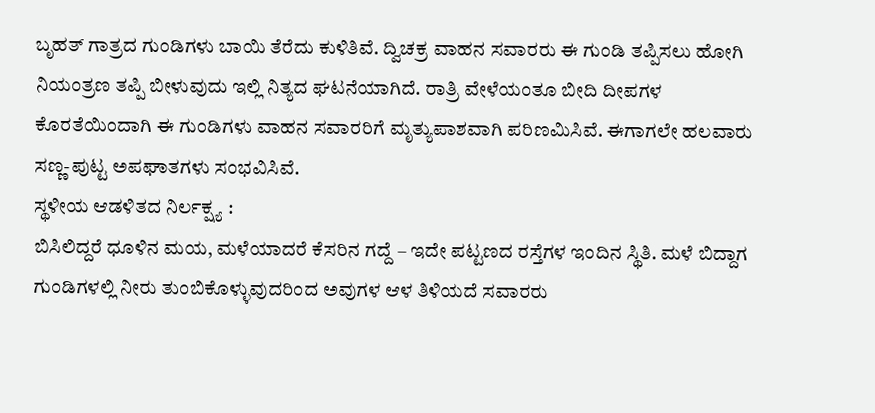ಬೃಹತ್ ಗಾತ್ರದ ಗುಂಡಿಗಳು ಬಾಯಿ ತೆರೆದು ಕುಳಿತಿವೆ. ದ್ವಿಚಕ್ರ ವಾಹನ ಸವಾರರು ಈ ಗುಂಡಿ ತಪ್ಪಿಸಲು ಹೋಗಿ ನಿಯಂತ್ರಣ ತಪ್ಪಿ ಬೀಳುವುದು ಇಲ್ಲಿ ನಿತ್ಯದ ಘಟನೆಯಾಗಿದೆ. ರಾತ್ರಿ ವೇಳೆಯಂತೂ ಬೀದಿ ದೀಪಗಳ ಕೊರತೆಯಿಂದಾಗಿ ಈ ಗುಂಡಿಗಳು ವಾಹನ ಸವಾರರಿಗೆ ಮೃತ್ಯುಪಾಶವಾಗಿ ಪರಿಣಮಿಸಿವೆ. ಈಗಾಗಲೇ ಹಲವಾರು ಸಣ್ಣ-ಪುಟ್ಟ ಅಪಘಾತಗಳು ಸಂಭವಿಸಿವೆ.
ಸ್ಥಳೀಯ ಆಡಳಿತದ ನಿರ್ಲಕ್ಷ್ಯ :
ಬಿಸಿಲಿದ್ದರೆ ಧೂಳಿನ ಮಯ, ಮಳೆಯಾದರೆ ಕೆಸರಿನ ಗದ್ದೆ – ಇದೇ ಪಟ್ಟಣದ ರಸ್ತೆಗಳ ಇಂದಿನ ಸ್ಥಿತಿ. ಮಳೆ ಬಿದ್ದಾಗ ಗುಂಡಿಗಳಲ್ಲಿ ನೀರು ತುಂಬಿಕೊಳ್ಳುವುದರಿಂದ ಅವುಗಳ ಆಳ ತಿಳಿಯದೆ ಸವಾರರು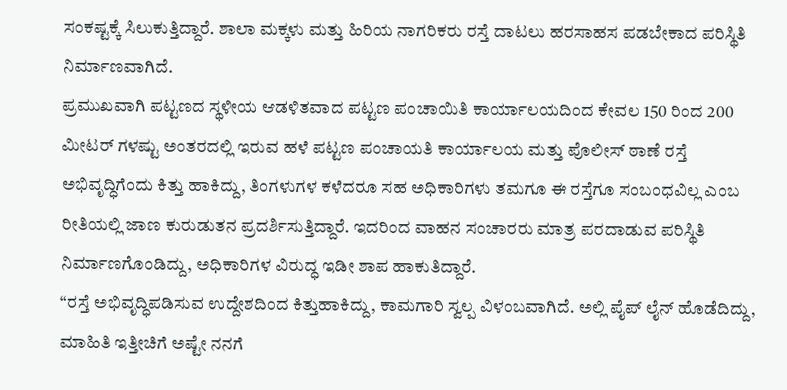ಸಂಕಷ್ಟಕ್ಕೆ ಸಿಲುಕುತ್ತಿದ್ದಾರೆ. ಶಾಲಾ ಮಕ್ಕಳು ಮತ್ತು ಹಿರಿಯ ನಾಗರಿಕರು ರಸ್ತೆ ದಾಟಲು ಹರಸಾಹಸ ಪಡಬೇಕಾದ ಪರಿಸ್ಥಿತಿ ನಿರ್ಮಾಣವಾಗಿದೆ.
ಪ್ರಮುಖವಾಗಿ ಪಟ್ಟಣದ ಸ್ಥಳೀಯ ಆಡಳಿತವಾದ ಪಟ್ಟಣ ಪಂಚಾಯಿತಿ ಕಾರ್ಯಾಲಯದಿಂದ ಕೇವಲ 150 ರಿಂದ 200 ಮೀಟರ್ ಗಳಷ್ಟು ಅಂತರದಲ್ಲಿ ಇರುವ ಹಳೆ ಪಟ್ಟಣ ಪಂಚಾಯತಿ ಕಾರ್ಯಾಲಯ ಮತ್ತು ಪೊಲೀಸ್ ಠಾಣೆ ರಸ್ತೆ ಅಭಿವೃದ್ಧಿಗೆಂದು ಕಿತ್ತು ಹಾಕಿದ್ದು, ತಿಂಗಳುಗಳ ಕಳೆದರೂ ಸಹ ಅಧಿಕಾರಿಗಳು ತಮಗೂ ಈ ರಸ್ತೆಗೂ ಸಂಬಂಧವಿಲ್ಲ ಎಂಬ ರೀತಿಯಲ್ಲಿ ಜಾಣ ಕುರುಡುತನ ಪ್ರದರ್ಶಿಸುತ್ತಿದ್ದಾರೆ. ಇದರಿಂದ ವಾಹನ ಸಂಚಾರರು ಮಾತ್ರ ಪರದಾಡುವ ಪರಿಸ್ಥಿತಿ ನಿರ್ಮಾಣಗೊಂಡಿದ್ದು, ಅಧಿಕಾರಿಗಳ ವಿರುದ್ಧ ಇಡೀ ಶಾಪ ಹಾಕುತಿದ್ದಾರೆ.
“ರಸ್ತೆ ಅಭಿವೃದ್ಧಿಪಡಿಸುವ ಉದ್ದೇಶದಿಂದ ಕಿತ್ತುಹಾಕಿದ್ದು, ಕಾಮಗಾರಿ ಸ್ವಲ್ಪ ವಿಳಂಬವಾಗಿದೆ. ಅಲ್ಲಿ ಪೈಪ್ ಲೈನ್ ಹೊಡೆದಿದ್ದು, ಮಾಹಿತಿ ಇತ್ತೀಚಿಗೆ ಅಷ್ಟೇ ನನಗೆ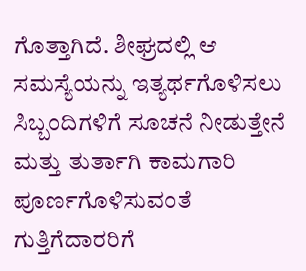ಗೊತ್ತಾಗಿದೆ. ಶೀಘ್ರದಲ್ಲಿ ಆ ಸಮಸ್ಯೆಯನ್ನು ಇತ್ಯರ್ಥಗೊಳಿಸಲು ಸಿಬ್ಬಂದಿಗಳಿಗೆ ಸೂಚನೆ ನೀಡುತ್ತೇನೆ ಮತ್ತು ತುರ್ತಾಗಿ ಕಾಮಗಾರಿ ಪೂರ್ಣಗೊಳಿಸುವಂತೆ ಗುತ್ತಿಗೆದಾರರಿಗೆ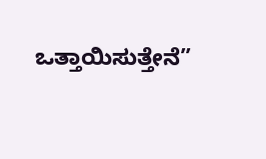ಒತ್ತಾಯಿಸುತ್ತೇನೆ”